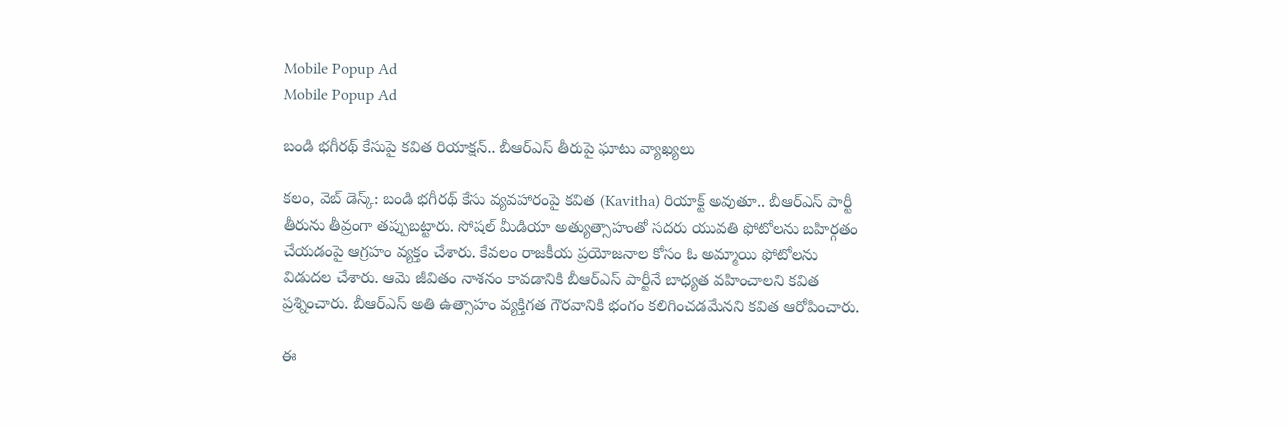Mobile Popup Ad
Mobile Popup Ad

బండి భగీరథ్ కేసుపై కవిత రియాక్షన్.. బీఆర్ఎస్ తీరుపై ఘాటు వ్యాఖ్యలు

కలం, వెబ్ డెస్క్: బండి భగీరథ్ కేసు వ్యవహారంపై కవిత (Kavitha) రియాక్ట్ అవుతూ.. బీఆర్ఎస్ పార్టీ తీరును తీవ్రంగా తప్పుబట్టారు. సోషల్ మీడియా అత్యుత్సాహంతో సదరు యువతి ఫోటోలను బహిర్గతం చేయడంపై ఆగ్రహం వ్యక్తం చేశారు. కేవలం రాజకీయ ప్రయోజనాల కోసం ఓ అమ్మాయి ఫోటోలను విడుదల చేశారు. ఆమె జీవితం నాశనం కావడానికి బీఆర్ఎస్ పార్టీనే బాధ్యత వహించాలని కవిత ప్రశ్నించారు. బీఆర్ఎస్ అతి ఉత్సాహం వ్యక్తిగత గౌరవానికి భంగం కలిగించడమేనని కవిత ఆరోపించారు.

ఈ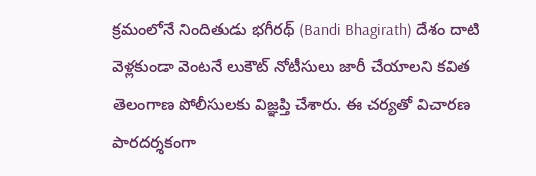క్రమంలోనే నిందితుడు భగీరథ్ (Bandi Bhagirath) దేశం దాటి వెళ్లకుండా వెంటనే లుకౌట్ నోటీసులు జారీ చేయాలని కవిత తెలంగాణ పోలీసులకు విజ్ఞప్తి చేశారు. ఈ చర్యతో విచారణ పారదర్శకంగా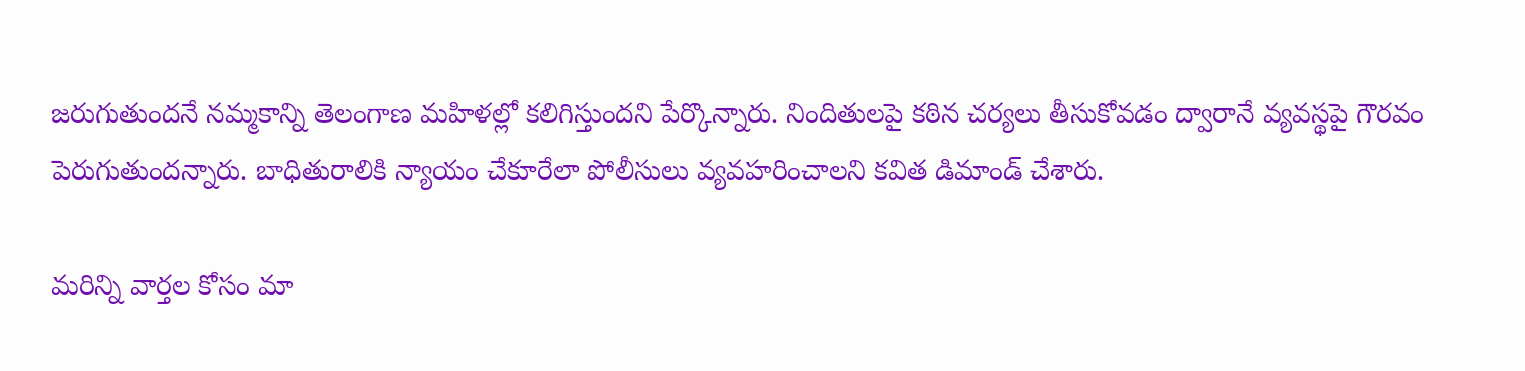జరుగుతుందనే నమ్మకాన్ని తెలంగాణ మహిళల్లో కలిగిస్తుందని పేర్కొన్నారు. నిందితులపై కఠిన చర్యలు తీసుకోవడం ద్వారానే వ్యవస్థపై గౌరవం పెరుగుతుందన్నారు. బాధితురాలికి న్యాయం చేకూరేలా పోలీసులు వ్యవహరించాలని కవిత డిమాండ్ చేశారు.

మ‌రిన్ని వార్త‌ల కోసం మా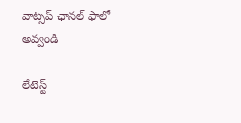వాట్స‌ప్ ఛాన‌ల్ ఫాలో అవ్వండి

లేటెస్ట్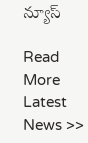న్యూస్‌

Read More Latest News >>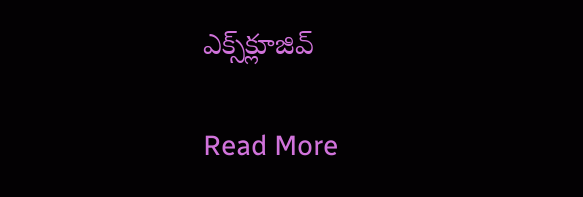ఎక్స్‌క్లూజివ్‌

Read More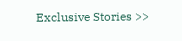Exclusive Stories >>